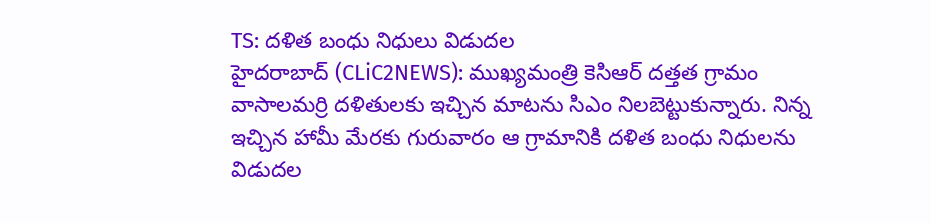TS: దళిత బంధు నిధులు విడుదల
హైదరాబాద్ (CLiC2NEWS): ముఖ్యమంత్రి కెసిఆర్ దత్తత గ్రామం వాసాలమర్రి దళితులకు ఇచ్చిన మాటను సిఎం నిలబెట్టుకున్నారు. నిన్న ఇచ్చిన హామీ మేరకు గురువారం ఆ గ్రామానికి దళిత బంధు నిధులను విడుదల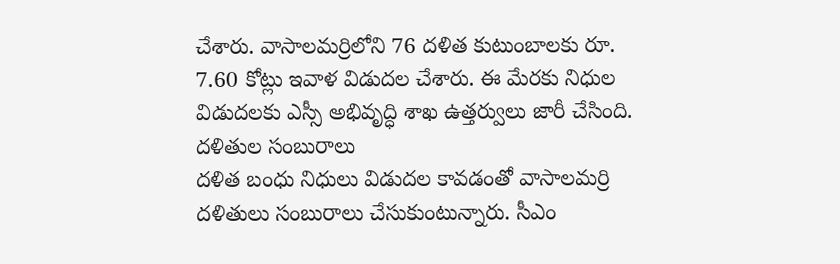చేశారు. వాసాలమర్రిలోని 76 దళిత కుటుంబాలకు రూ. 7.60 కోట్లు ఇవాళ విడుదల చేశారు. ఈ మేరకు నిధుల విడుదలకు ఎస్సీ అభివృద్ధి శాఖ ఉత్తర్వులు జారీ చేసింది.
దళితుల సంబురాలు
దళిత బంధు నిధులు విడుదల కావడంతో వాసాలమర్రి దళితులు సంబురాలు చేసుకుంటున్నారు. సీఎం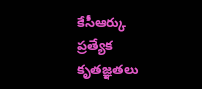కేసీఆర్కు ప్రత్యేక కృతజ్ఞతలు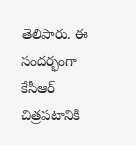తెలిపారు. ఈ సందర్భంగా కేసీఆర్ చిత్రపటానికి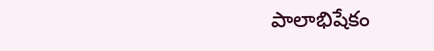పాలాభిషేకం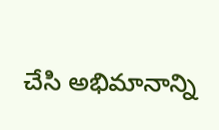చేసి అభిమానాన్ని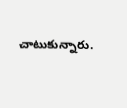చాటుకున్నారు.